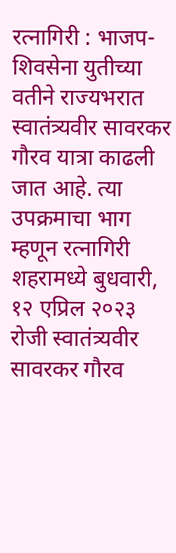रत्नागिरी : भाजप-शिवसेना युतीच्या वतीने राज्यभरात स्वातंत्र्यवीर सावरकर गौरव यात्रा काढली जात आहे. त्या उपक्रमाचा भाग म्हणून रत्नागिरी शहरामध्ये बुधवारी, १२ एप्रिल २०२३ रोजी स्वातंत्र्यवीर सावरकर गौरव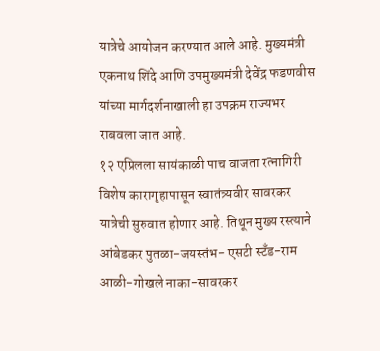यात्रेचे आयोजन करण्यात आले आहे. मुख्यमंत्री एकनाथ शिंदे आणि उपमुख्यमंत्री देवेंद्र फडणवीस यांच्या मार्गदर्शनाखाली हा उपक्रम राज्यभर राबवला जात आहे.
१२ एप्रिलला सायंकाळी पाच वाजता रत्नागिरी विशेष कारागृहापासून स्वातंत्र्यवीर सावरकर यात्रेची सुरुवात होणार आहे. तिथून मुख्य रस्त्याने आंबेडकर पुतळा-जयस्तंभ- एसटी स्टँड-राम आळी-गोखले नाका-सावरकर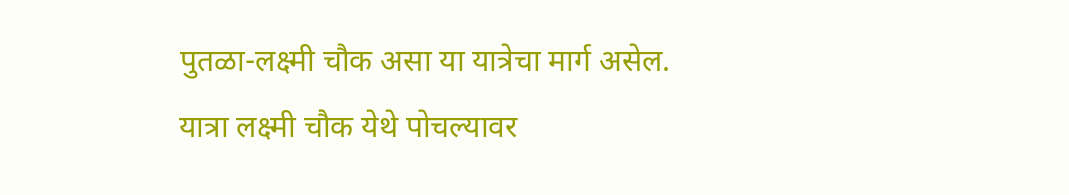पुतळा-लक्ष्मी चौक असा या यात्रेचा मार्ग असेल. यात्रा लक्ष्मी चौक येथे पोचल्यावर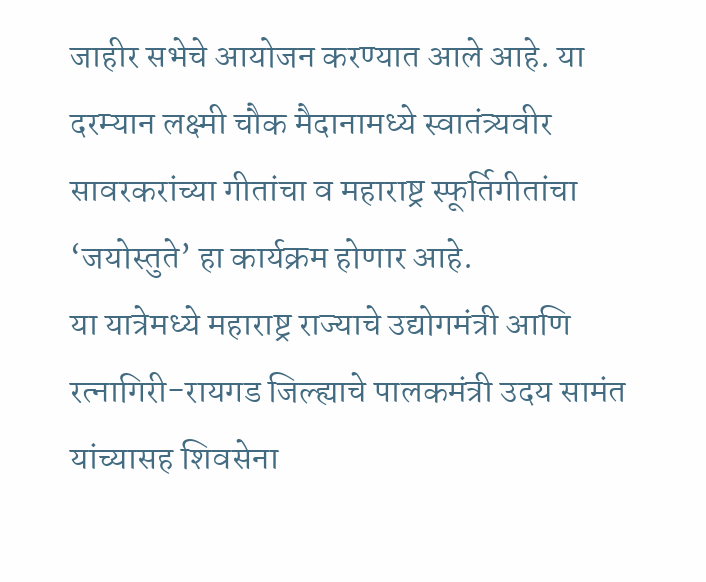जाहीर सभेचे आयोजन करण्यात आले आहे. या दरम्यान लक्ष्मी चौक मैदानामध्ये स्वातंत्र्यवीर सावरकरांच्या गीतांचा व महाराष्ट्र स्फूर्तिगीतांचा ‘जयोस्तुते’ हा कार्यक्रम होणार आहे.
या यात्रेमध्ये महाराष्ट्र राज्याचे उद्योगमंत्री आणि रत्नागिरी-रायगड जिल्ह्याचे पालकमंत्री उदय सामंत यांच्यासह शिवसेना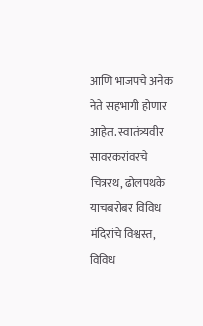आणि भाजपचे अनेक नेते सहभागी होणार आहेत. स्वातंत्र्यवीर सावरकरांवरचे चित्ररथ, ढोलपथके याचबरोबर विविध मंदिरांचे विश्वस्त, विविध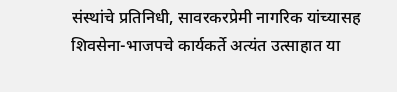संस्थांचे प्रतिनिधी, सावरकरप्रेमी नागरिक यांच्यासह शिवसेना-भाजपचे कार्यकर्ते अत्यंत उत्साहात या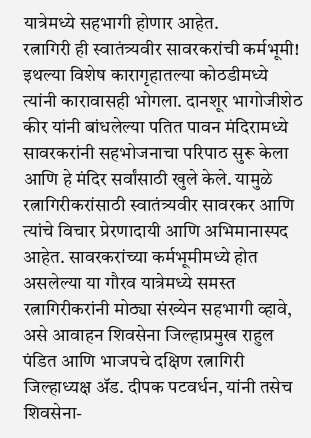यात्रेमध्ये सहभागी होणार आहेत.
रत्नागिरी ही स्वातंत्र्यवीर सावरकरांची कर्मभूमी! इथल्या विशेष कारागृहातल्या कोठडीमध्ये त्यांनी कारावासही भोगला. दानशूर भागोजीशेठ कीर यांनी बांधलेल्या पतित पावन मंदिरामध्ये सावरकरांनी सहभोजनाचा परिपाठ सुरू केला आणि हे मंदिर सर्वांसाठी खुले केले. यामुळे रत्नागिरीकरांसाठी स्वातंत्र्यवीर सावरकर आणि त्यांचे विचार प्रेरणादायी आणि अभिमानास्पद आहेत. सावरकरांच्या कर्मभूमीमध्ये होत असलेल्या या गौरव यात्रेमध्ये समस्त रत्नागिरीकरांनी मोठ्या संख्येन सहभागी व्हावे, असे आवाहन शिवसेना जिल्हाप्रमुख राहुल पंडित आणि भाजपचे दक्षिण रत्नागिरी जिल्हाध्यक्ष ॲड. दीपक पटवर्धन, यांनी तसेच शिवसेना-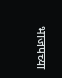भाजपच्या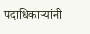पदाधिकाऱ्यांनी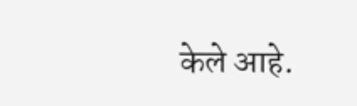केले आहे.